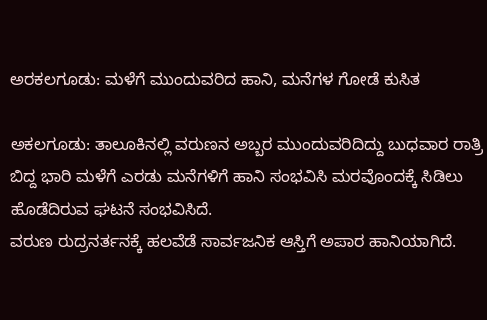ಅರಕಲಗೂಡು: ಮಳೆಗೆ ಮುಂದುವರಿದ ಹಾನಿ, ಮನೆಗಳ ಗೋಡೆ ಕುಸಿತ

ಅಕಲಗೂಡು: ತಾಲೂಕಿನಲ್ಲಿ ವರುಣನ ಅಬ್ಬರ ಮುಂದುವರಿದಿದ್ದು ಬುಧವಾರ ರಾತ್ರಿ ಬಿದ್ದ ಭಾರಿ ಮಳೆಗೆ ಎರಡು ಮನೆಗಳಿಗೆ ಹಾನಿ ಸಂಭವಿಸಿ ಮರವೊಂದಕ್ಕೆ ಸಿಡಿಲು ಹೊಡೆದಿರುವ ಘಟನೆ ಸಂಭವಿಸಿದೆ.
ವರುಣ ರುದ್ರನರ್ತನಕ್ಕೆ ಹಲವೆಡೆ ಸಾರ್ವಜನಿಕ ಆಸ್ತಿಗೆ ಅಪಾರ ಹಾನಿಯಾಗಿದೆ.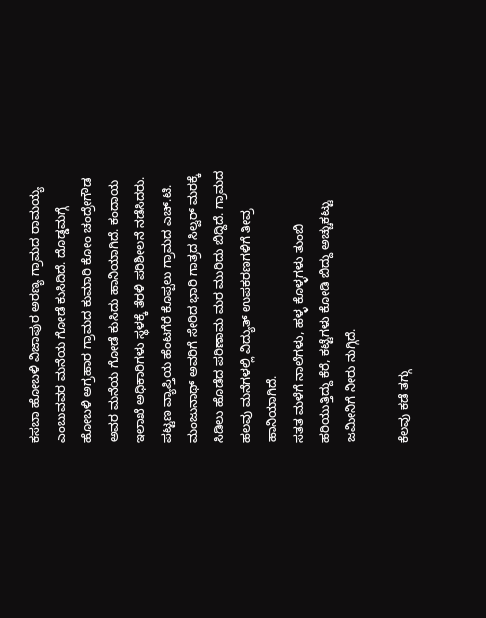ಕಸಬಾ ಹೋಬಳಿ ವಿಜಾಪುರ ಅರಣ್ಯ ಗ್ರಾಮದ ರಾಮಯ್ಯ ಎಂಬುವವರ ಮನೆಯ ಗೋಡೆ ಕುಸಿದಿದೆ. ದೊಡ್ಡಮಗ್ಗೆ ಹೋಬಳಿ ಅಗ್ರಹಾರ ಗ್ರಾಮದ ಕುಮಾರಿ ಕೋಂ ಚಂದ್ರೇಗೌಡ ಅವರ ಮನೆಯ ಗೋಡೆ ಕುಸಿದು ಹಾನಿಯಾಗಿದೆ. ಕಂದಾಯ ಇಲಾಖೆ ಅಧಿಕಾರಿಗಳು ಸ್ಥಳಕ್ಕೆ ತೆರಳಿ ಪರಿಶೀಲನೆ ನಡೆಸಿದರು.
ಪಟ್ಟಣ ವ್ಯಾಪ್ತಿಯ ಹೆಂಟಗೆರೆ ಕೊಪ್ಪಲು ಗ್ರಾಮದ ಎಚ್.ಟಿ. ಮಂಜುನಾಥ್ ಅವರಿಗೆ ಸೇರಿದ ಭಾರಿ ಗಾತ್ರದ ಸಿಲ್ವರ್ ಮರಕ್ಕೆ ಸಿಡಿಲು ಹೊಡೆದ ಪರಿಣಾಮ ಮರ ಮುರಿದು ಬಿದ್ದಿದೆ. ಗ್ರಾಮದ ಹಲವು ಮನೆಗಳಲ್ಲಿ ವಿದ್ಯುತ್ ಉಪಕರಣಗಳಿಗೆ ತೀವ್ರ ಹಾನಿಯಾಗಿದೆ.
ಸತತ ಮಳೆಗೆ ನಾಲೆಗಳು, ಹಳ್ಳ ಕೊಳ್ಳಗಳು ತುಂಬಿ ಹರಿಯುತ್ತಿದ್ದು ಕೆರೆ, ಕಟ್ಟೆಗಳು ಕೋಡಿ ಬಿದ್ದು ಅಚ್ಚುಕಟ್ಟು ಜಮೀನಿಗೆ ನೀರು ನುಗ್ಗಿದೆ.

ಕೆಲವು ಕಡೆ ತಗ್ಗು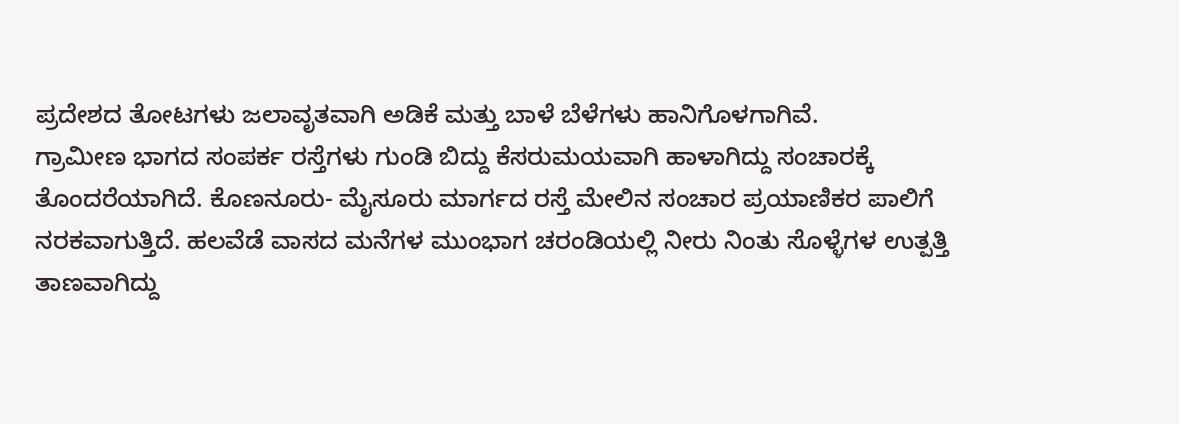ಪ್ರದೇಶದ ತೋಟಗಳು ಜಲಾವೃತವಾಗಿ ಅಡಿಕೆ ಮತ್ತು ಬಾಳೆ ಬೆಳೆಗಳು ಹಾನಿಗೊಳಗಾಗಿವೆ.
ಗ್ರಾಮೀಣ ಭಾಗದ ಸಂಪರ್ಕ ರಸ್ತೆಗಳು ಗುಂಡಿ ಬಿದ್ದು ಕೆಸರುಮಯವಾಗಿ ಹಾಳಾಗಿದ್ದು ಸಂಚಾರಕ್ಕೆ ತೊಂದರೆಯಾಗಿದೆ. ಕೊಣನೂರು- ಮೈಸೂರು ಮಾರ್ಗದ ರಸ್ತೆ ಮೇಲಿನ ಸಂಚಾರ ಪ್ರಯಾಣಿಕರ ಪಾಲಿಗೆ ನರಕವಾಗುತ್ತಿದೆ. ಹಲವೆಡೆ ವಾಸದ ಮನೆಗಳ ಮುಂಭಾಗ ಚರಂಡಿಯಲ್ಲಿ ನೀರು ನಿಂತು ಸೊಳ್ಳೆಗಳ ಉತ್ಪತ್ತಿ ತಾಣವಾಗಿದ್ದು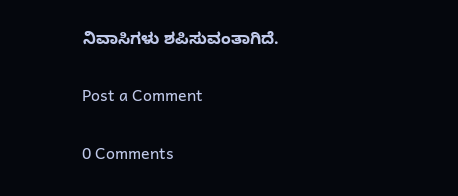ನಿವಾಸಿಗಳು ಶಪಿಸುವಂತಾಗಿದೆ.

Post a Comment

0 Comments